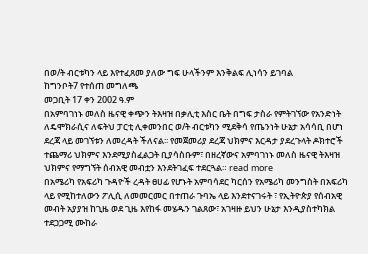በወ/ት ብርቱካን ላይ እየተፈጸመ ያለው ግፍ ሁላችንም እንቅልፍ ሊነሳን ይገባል
ከግንቦት7 የተሰጠ መግለጫ
መጋቢት 17 ቀን 2002 ዓ.ም
በአምባገነኑ መለስ ዜናዊ ቀጭን ትእዛዝ በቃሊቲ እስር ቤት በግፍ ታስራ የምትገኘው የአንድነት ለዴሞክራሲና ለፍትህ ፓርቲ ሊቀመንበር ወ/ት ብርቱካን ሚደቅሳ የጤንነት ሁኔታ አሳሳቢ በሆነ ደረጃ ላይ መገኘቱን ለመረዳት ችለናል፡፡ የመጀመሪያ ደረጃ ህክምና እርዳታ ያደረጉላት ዶክተሮች ተጨማሪ ህክምና እንደሚያስፈልጋት ቢያሳስቡም፣ በዘረኛውና አምባገነኑ መለስ ዜናዊ ትእዛዝ ህክምና የማግኘት ሰብአዊ መብቷን እንደትገፈፍ ተደርጓል። read more
በአሜሪካ የአፍሪካ ጉዳዮች ረዳት ፀሀፊ የሆኑት አምባሳደር ካርሰን የአሜሪካ መንግስት በአፍሪካ ላይ የሚከተለውን ፖሊሲ ለመመርመር በተጠራ ጉባኤ ላይ እንደተናገሩት ፣ የኢትዮጵያ የሰብአዊ መብት አያያዝ ከጊዜ ወደ ጊዜ እየከፋ መሄዱን ገልጸው፣ አገዛዙ ይህን ሁኔታ እንዲያስተካክል ተደጋጋሚ ሙከራ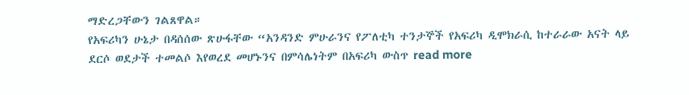ማድረጋቸውን ገልጸዋል።
የአፍሪካን ሁኔታ በዳሰሰው ጽሁፋቸው “አንዳንድ ምሁራንና የፖለቲካ ተንታኞች የአፍሪካ ዲሞክራሲ ከተራራው አናት ላይ ደርሶ ወደታች ተመልሶ እየወረደ መሆኑንና በምሳሌነትም በአፍሪካ ውስጥ read more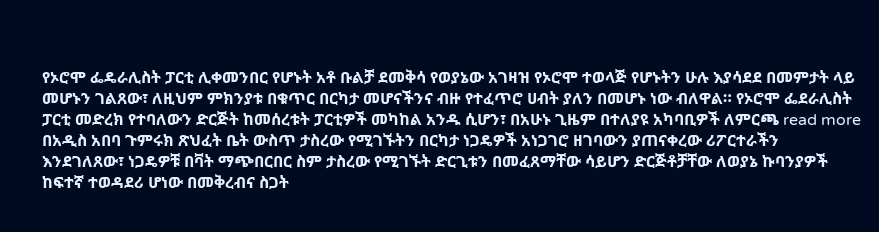የኦሮሞ ፌዴራሊስት ፓርቲ ሊቀመንበር የሆኑት አቶ ቡልቻ ደመቅሳ የወያኔው አገዛዝ የኦሮሞ ተወላጅ የሆኑትን ሁሉ እያሳደደ በመምታት ላይ መሆኑን ገልጸው፣ ለዚህም ምክንያቱ በቁጥር በርካታ መሆናችንና ብዙ የተፈጥሮ ሀብት ያለን በመሆኑ ነው ብለዋል። የኦሮሞ ፌደራሊስት ፓርቲ መድረክ የተባለውን ድርጅት ከመሰረቱት ፓርቲዎች መካከል አንዱ ሲሆን፣ በአሁኑ ጊዜም በተለያዩ አካባቢዎች ለምርጫ read more
በአዲስ አበባ ጉምሩክ ጽህፈት ቤት ውስጥ ታስረው የሚገኙትን በርካታ ነጋዴዎች አነጋገሮ ዘገባውን ያጠናቀረው ሪፖርተራችን እንደገለጸው፣ ነጋዴዎቹ በቫት ማጭበርበር ስም ታስረው የሚገኙት ድርጊቱን በመፈጸማቸው ሳይሆን ድርጅቶቻቸው ለወያኔ ኩባንያዎች ከፍተኛ ተወዳደሪ ሆነው በመቅረብና ስጋት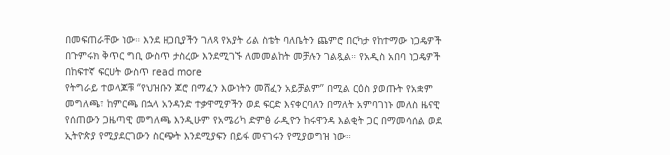በመፍጠራቸው ነው። እንደ ዘጋቢያችን ገለጻ የአያት ሪል ስቴት ባለቤትን ጨምሮ በርካታ የከተማው ነጋዴዎች በጉምሩክ ቅጥር ግቢ ውስጥ ታስረው እንደሚገኙ ለመመልከት መቻሉን ገልጿል። የአዲስ አበባ ነጋዴዎች በከፍተኛ ፍርሀት ውስጥ read more
የትግራይ ተወላጆቹ ‘’የህዝቡን ጆሮ በማፈን እውነትን መሸፈን አይቻልም’’ በሚል ርዕስ ያወጡት የአቋም መግለጫ፣ ከምርጫ በኋላ አንዳንድ ተቃዋሚዎችን ወደ ፍርድ እናቀርባለን በማለት አምባገነኑ መለስ ዜናዊ የሰጠውን ጋዜጣዊ መግለጫ እንዲሁም የአሜሪካ ድምፅ ራዲዮን ከሩዋንዳ እልቂት ጋር በማመሳሰል ወደ ኢትዮጵያ የሚያደርገውን ስርጭት እንደሚያፍን በይፋ መናገሩን የሚያወግዝ ነው።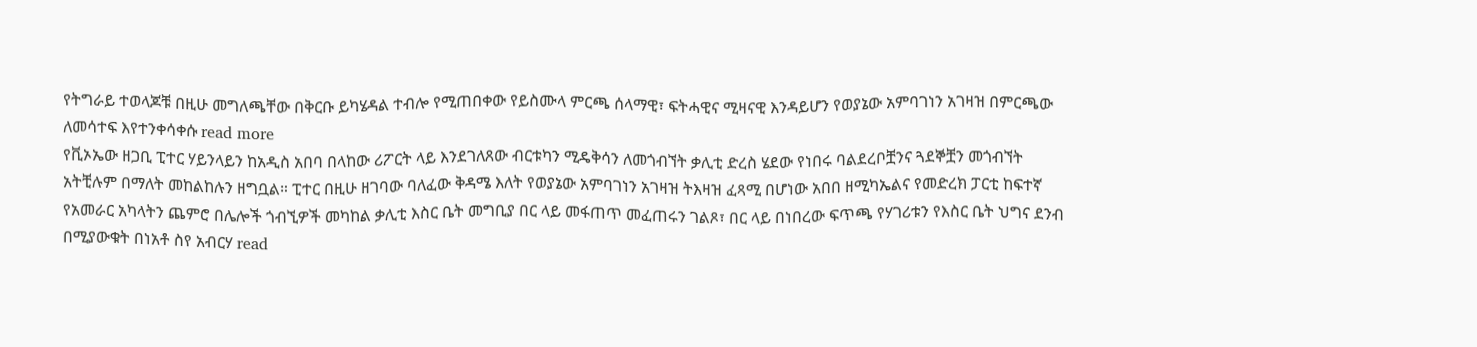የትግራይ ተወላጆቹ በዚሁ መግለጫቸው በቅርቡ ይካሄዳል ተብሎ የሚጠበቀው የይስሙላ ምርጫ ሰላማዊ፣ ፍትሓዊና ሚዛናዊ እንዳይሆን የወያኔው አምባገነን አገዛዝ በምርጫው ለመሳተፍ እየተንቀሳቀሱ read more
የቪኦኤው ዘጋቢ ፒተር ሃይንላይን ከአዲስ አበባ በላከው ሪፖርት ላይ እንደገለጸው ብርቱካን ሚዴቅሳን ለመጎብኘት ቃሊቲ ድረስ ሄደው የነበሩ ባልደረቦቿንና ጓደኞቿን መጎብኘት አትቺሉም በማለት መከልከሉን ዘግቧል። ፒተር በዚሁ ዘገባው ባለፈው ቅዳሜ እለት የወያኔው አምባገነን አገዛዝ ትእዛዝ ፈጻሚ በሆነው አበበ ዘሚካኤልና የመድረክ ፓርቲ ከፍተኛ የአመራር አካላትን ጨምሮ በሌሎች ጎብኚዎች መካከል ቃሊቲ እስር ቤት መግቢያ በር ላይ መፋጠጥ መፈጠሩን ገልጾ፣ በር ላይ በነበረው ፍጥጫ የሃገሪቱን የእስር ቤት ህግና ደንብ በሚያውቁት በነአቶ ስየ አብርሃ read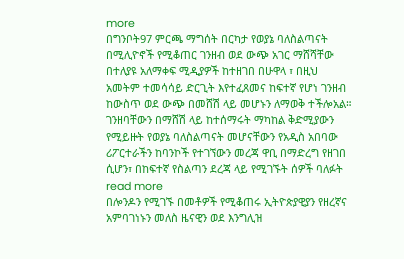more
በግንቦት97 ምርጫ ማግሰት በርካታ የወያኔ ባለስልጣናት በሚሊዮኖች የሚቆጠር ገንዘብ ወደ ውጭ አገር ማሸሻቸው በተለያዩ አለማቀፍ ሚዲያዎች ከተዘገበ በሁዋላ ፣ በዚህ አመትም ተመሳሳይ ድርጊት እየተፈጸመና ከፍተኛ የሆነ ገንዘብ ከውስጥ ወደ ውጭ በመሸሽ ላይ መሆኑን ለማወቅ ተችሎአል። ገንዘባቸውን በማሸሽ ላይ ከተሰማሩት ማካከል ቅድሚያውን የሚይዙት የወያኔ ባለስልጣናት መሆናቸውን የአዲስ አበባው ሪፖርተራችን ከባንኮች የተገኘውን መረጃ ዋቢ በማድረግ የዘገበ ሲሆን፣ በከፍተኛ የስልጣን ደረጃ ላይ የሚገኙት ሰዎች ባለፉት read more
በሎንዶን የሚገኙ በመቶዎች የሚቆጠሩ ኢትዮጵያዊያን የዘረኛና አምባገነኑን መለስ ዜናዊን ወደ እንግሊዝ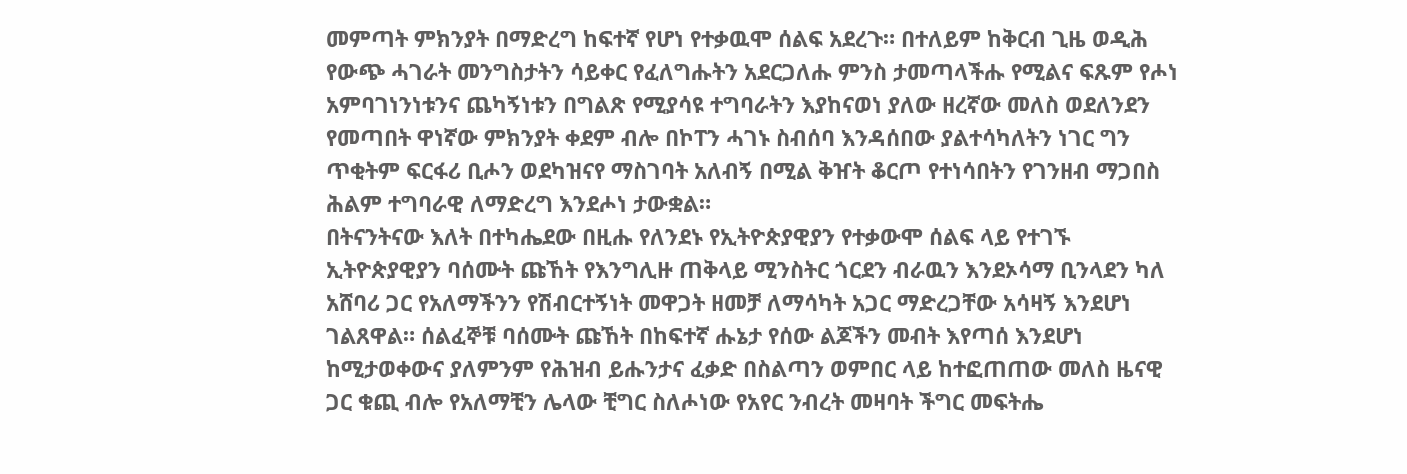መምጣት ምክንያት በማድረግ ከፍተኛ የሆነ የተቃዉሞ ሰልፍ አደረጉ። በተለይም ከቅርብ ጊዜ ወዲሕ የውጭ ሓገራት መንግስታትን ሳይቀር የፈለግሑትን አደርጋለሑ ምንስ ታመጣላችሑ የሚልና ፍጹም የሖነ አምባገነንነቱንና ጨካኝነቱን በግልጽ የሚያሳዩ ተግባራትን እያከናወነ ያለው ዘረኛው መለስ ወደለንደን የመጣበት ዋነኛው ምክንያት ቀደም ብሎ በኮፐን ሓገኑ ስብሰባ እንዳሰበው ያልተሳካለትን ነገር ግን ጥቂትም ፍርፋሪ ቢሖን ወደካዝናየ ማስገባት አለብኝ በሚል ቅዠት ቆርጦ የተነሳበትን የገንዘብ ማጋበስ ሕልም ተግባራዊ ለማድረግ እንደሖነ ታውቋል።
በትናንትናው እለት በተካሔደው በዚሑ የለንደኑ የኢትዮጵያዊያን የተቃውሞ ሰልፍ ላይ የተገኙ ኢትዮጵያዊያን ባሰሙት ጩኸት የእንግሊዙ ጠቅላይ ሚንስትር ጎርደን ብራዉን እንደኦሳማ ቢንላደን ካለ አሸባሪ ጋር የአለማችንን የሽብርተኝነት መዋጋት ዘመቻ ለማሳካት አጋር ማድረጋቸው አሳዛኝ እንደሆነ ገልጸዋል። ሰልፈኞቹ ባሰሙት ጩኸት በከፍተኛ ሑኔታ የሰው ልጆችን መብት እየጣሰ እንደሆነ ከሚታወቀውና ያለምንም የሕዝብ ይሑንታና ፈቃድ በስልጣን ወምበር ላይ ከተፎጠጠው መለስ ዜናዊ ጋር ቁጪ ብሎ የአለማቺን ሌላው ቺግር ስለሖነው የአየር ንብረት መዛባት ችግር መፍትሔ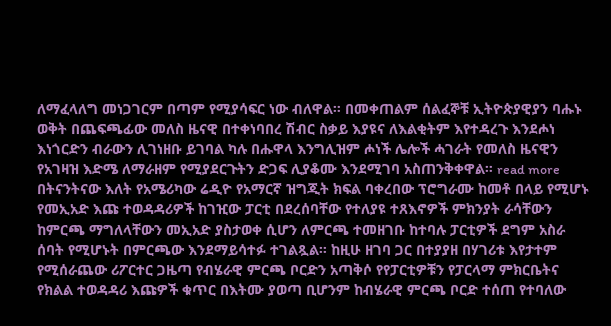ለማፈላለግ መነጋገርም በጣም የሚያሳፍር ነው ብለዋል። በመቀጠልም ሰልፈኞቹ ኢትዮጵያዊያን ባሑኑ ወቅት በጨፍጫፊው መለስ ዜናዊ በተቀነባበረ ሽብር ስቃይ እያዩና ለእልቂትም እየተዳረጉ እንደሖነ እነጎርድን ብራውን ሊገነዘቡ ይገባል ካሉ በሑዋላ እንግሊዝም ሖነች ሌሎች ሓገራት የመለስ ዜናዊን የአገዛዝ እድሜ ለማራዘም የሚያደርጉትን ድጋፍ ሊያቆሙ እንደሚገባ አስጠንቅቀዋል። read more
በትናንትናው እለት የአሜሪካው ሬዲዮ የአማርኛ ዝግጂት ክፍል ባቀረበው ፕሮግራሙ ከመቶ በላይ የሚሆኑ የመኢአድ እጩ ተወዳዳሪዎች ከገዢው ፓርቲ በደረሰባቸው የተለያዩ ተጸእኖዎች ምክንያት ራሳቸውን ከምርጫ ማግለላቸውን መኢአድ ያስታወቀ ሲሆን ለምርጫ ተመዘገቡ ከተባሉ ፓርቲዎች ደግም አስራ ሰባት የሚሆኑት በምርጫው እንደማይሳተፉ ተገልጿል። ከዚሁ ዘገባ ጋር በተያያዘ በሃገሪቱ እየታተም የሚሰራጨው ሪፖርተር ጋዜጣ የብሄራዊ ምርጫ ቦርድን አጣቅሶ የየፓርቲዎቹን የፓርላማ ምክርቤትና የክልል ተወዳዳሪ እጩዎች ቁጥር በእትሙ ያወጣ ቢሆንም ከብሄራዊ ምርጫ ቦርድ ተሰጠ የተባለው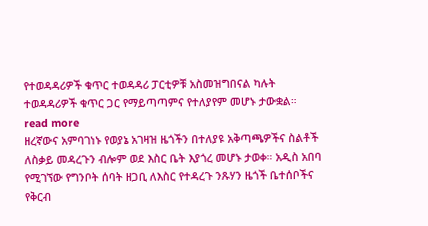የተወዳዳሪዎች ቁጥር ተወዳዳሪ ፓርቲዎቹ አስመዝግበናል ካሉት ተወዳዳሪዎች ቁጥር ጋር የማይጣጣምና የተለያየም መሆኑ ታውቋል። read more
ዘረኛውና አምባገነኑ የወያኔ አገዛዝ ዜጎችን በተለያዩ አቅጣጫዎችና ስልቶች ለስቃይ መዳረጉን ብሎም ወደ እስር ቤት እያጎረ መሆኑ ታወቀ። አዲስ አበባ የሚገኘው የግንቦት ሰባት ዘጋቢ ለእስር የተዳረጉ ንጹሃን ዜጎች ቤተሰቦችና የቅርብ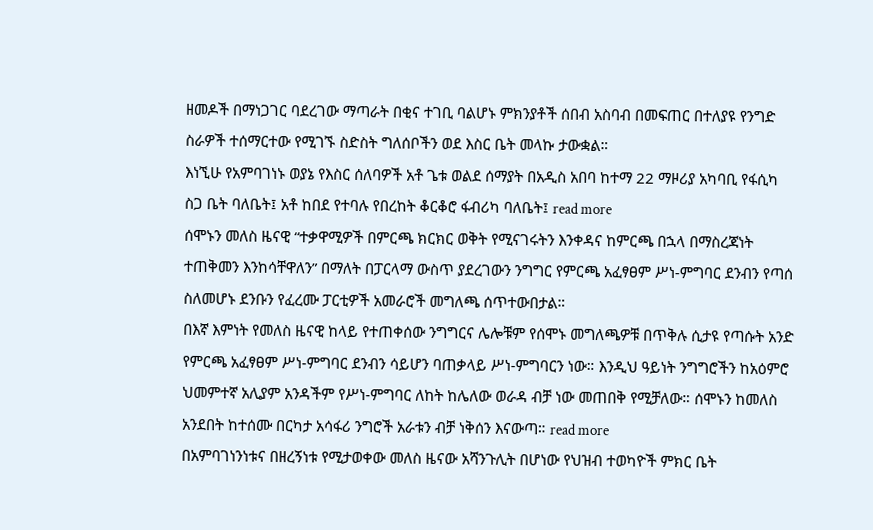ዘመዶች በማነጋገር ባደረገው ማጣራት በቂና ተገቢ ባልሆኑ ምክንያቶች ሰበብ አስባብ በመፍጠር በተለያዩ የንግድ ስራዎች ተሰማርተው የሚገኙ ስድስት ግለሰቦችን ወደ እስር ቤት መላኩ ታውቋል።
እነኚሁ የአምባገነኑ ወያኔ የእስር ሰለባዎች አቶ ጌቱ ወልደ ሰማያት በአዲስ አበባ ከተማ 22 ማዞሪያ አካባቢ የፋሲካ ስጋ ቤት ባለቤት፤ አቶ ከበደ የተባሉ የበረከት ቆርቆሮ ፋብሪካ ባለቤት፤ read more
ሰሞኑን መለስ ዜናዊ “ተቃዋሚዎች በምርጫ ክርክር ወቅት የሚናገሩትን እንቀዳና ከምርጫ በኋላ በማስረጃነት ተጠቅመን እንከሳቸዋለን” በማለት በፓርላማ ውስጥ ያደረገውን ንግግር የምርጫ አፈፃፀም ሥነ-ምግባር ደንብን የጣሰ ስለመሆኑ ደንቡን የፈረሙ ፓርቲዎች አመራሮች መግለጫ ሰጥተውበታል።
በእኛ እምነት የመለስ ዜናዊ ከላይ የተጠቀሰው ንግግርና ሌሎቹም የሰሞኑ መግለጫዎቹ በጥቅሉ ሲታዩ የጣሱት አንድ የምርጫ አፈፃፀም ሥነ-ምግባር ደንብን ሳይሆን ባጠቃላይ ሥነ-ምግባርን ነው። እንዲህ ዓይነት ንግግሮችን ከአዕምሮ ህመምተኛ አሊያም አንዳችም የሥነ-ምግባር ለከት ከሌለው ወራዳ ብቻ ነው መጠበቅ የሚቻለው። ሰሞኑን ከመለስ አንደበት ከተሰሙ በርካታ አሳፋሪ ንግሮች አራቱን ብቻ ነቅሰን እናውጣ። read more
በአምባገነንነቱና በዘረኝነቱ የሚታወቀው መለስ ዜናው አሻንጉሊት በሆነው የህዝብ ተወካዮች ምክር ቤት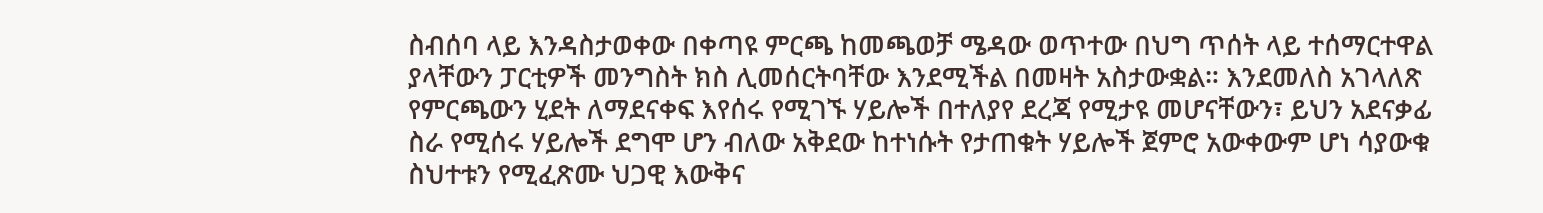ስብሰባ ላይ እንዳስታወቀው በቀጣዩ ምርጫ ከመጫወቻ ሜዳው ወጥተው በህግ ጥሰት ላይ ተሰማርተዋል ያላቸውን ፓርቲዎች መንግስት ክስ ሊመሰርትባቸው እንደሚችል በመዛት አስታውቋል። እንደመለስ አገላለጽ የምርጫውን ሂደት ለማደናቀፍ እየሰሩ የሚገኙ ሃይሎች በተለያየ ደረጃ የሚታዩ መሆናቸውን፣ ይህን አደናቃፊ ስራ የሚሰሩ ሃይሎች ደግሞ ሆን ብለው አቅደው ከተነሱት የታጠቁት ሃይሎች ጀምሮ አውቀውም ሆነ ሳያውቁ ስህተቱን የሚፈጽሙ ህጋዊ እውቅና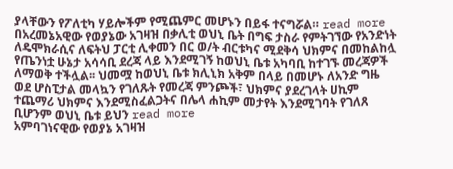ያላቸውን የፖለቲካ ሃይሎችም የሚጨምር መሆኑን በይፋ ተናግሯል። read more
በአረመኔአዊው የወያኔው አገዛዝ በቃሊቲ ወህኒ ቤት በግፍ ታስራ የምትገኘው የአንድነት ለዴሞክራሲና ለፍትህ ፓርቲ ሊቀመን በር ወ/ት ብርቱካና ሚደቅሳ ህክምና በመከልከሏ የጤንነቷ ሁኔታ አሳሳቢ ደረጃ ላይ እንደሚገኝ ከወህኒ ቤቱ አካባቢ ከተገኙ መረጃዎች ለማወቅ ተችሏል፡፡ ህመሟ ከወህኒ ቤቱ ክሊኒክ አቅም በላይ በመሆኑ ለአንድ ግዜ ወደ ሆስፒታል መላኳን የገለጹት የመረጃ ምንጮች፣ ህክምና ያደረገላት ሀኪም ተጨማሪ ህክምና እንደሚስፈልጋትና በሌላ ሐኪም መታየት እንደሚገባት የገለጸ ቢሆንም ወህኒ ቤቱ ይህን read more
አምባገነናዊው የወያኔ አገዛዝ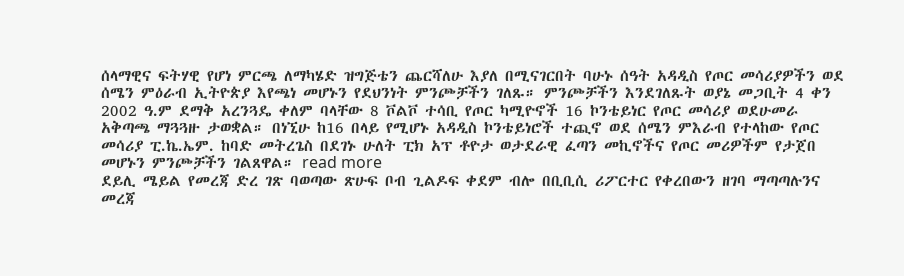ሰላማዊና ፍትሃዊ የሆነ ምርጫ ለማካሄድ ዝግጅቴን ጨርሻለሁ እያለ በሚናገርበት ባሁኑ ሰዓት አዳዲስ የጦር መሳሪያዎችን ወደ ሰሜን ምዕራብ ኢትዮጵያ እየጫነ መሆኑን የደህንነት ምንጮቻችን ገለጹ። ምንጮቻችን እንደገለጹት ወያኔ መጋቢት 4 ቀን 2002 ዓ.ም ደማቅ አረንጓዴ ቀለም ባላቸው 8 ቮልቮ ተሳቢ የጦር ካሚዮኖች 16 ኮንቴይነር የጦር መሳሪያ ወደሁመራ አቅጣጫ ማጓጓዙ ታወቋል። በነኚሁ ከ16 በላይ የሚሆኑ አዳዲስ ኮንቴይነሮች ተጪኖ ወደ ሰሜን ምእራብ የተላከው የጦር መሳሪያ ፒ.ኬ.ኤም. ከባድ መትረጌስ በደገኑ ሁለት ፒክ አፕ ቶዮታ ወታደራዊ ፈጣን መኪኖችና የጦር መሪዎችም የታጀበ መሆኑን ምንጮቻችን ገልጸዋል። read more
ደይሊ ሜይል የመረጃ ድረ ገጽ ባወጣው ጽሁፍ ቦብ ጊልዶፍ ቀደም ብሎ በቢቢሲ ሪፖርተር የቀረበውን ዘገባ ማጣጣሉንና መረጃ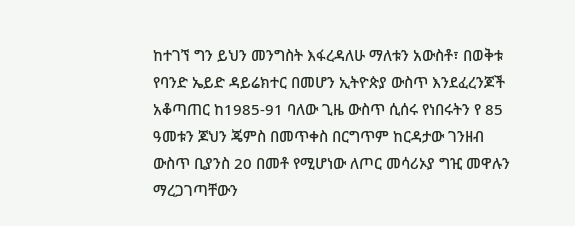ከተገኘ ግን ይህን መንግስት እፋረዳለሁ ማለቱን አውስቶ፣ በወቅቱ የባንድ ኤይድ ዳይሬክተር በመሆን ኢትዮጵያ ውስጥ እንደፈረንጆች አቆጣጠር ከ1985-91 ባለው ጊዜ ውስጥ ሲሰሩ የነበሩትን የ 85 ዓመቱን ጆህን ጄምስ በመጥቀስ በርግጥም ከርዳታው ገንዘብ ውስጥ ቢያንስ 20 በመቶ የሚሆነው ለጦር መሳሪኦያ ግዢ መዋሉን ማረጋገጣቸውን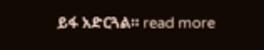ይፋ አድርጓል። read more